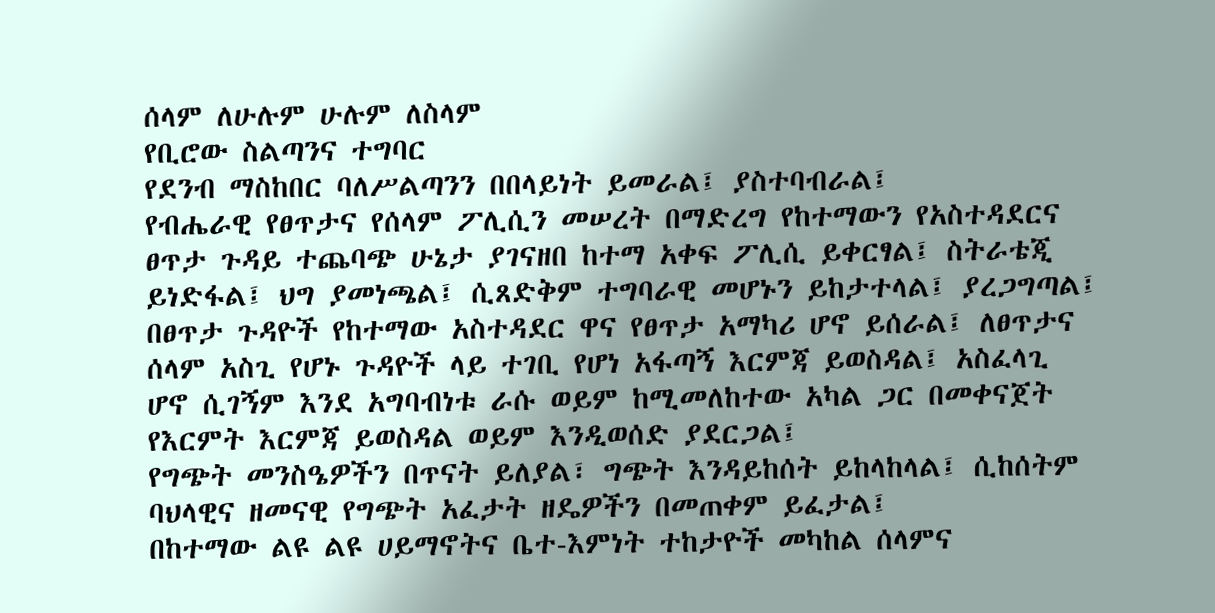ሰላም ለሁሉም ሁሉም ለስላም
የቢሮው ስልጣንና ተግባር
የደንብ ማስከበር ባለሥልጣንን በበላይነት ይመራል፤ ያስተባብራል፤
የብሔራዊ የፀጥታና የሰላም ፖሊሲን መሠረት በማድረግ የከተማውን የአስተዳደርና ፀጥታ ጉዳይ ተጨባጭ ሁኔታ ያገናዘበ ከተማ አቀፍ ፖሊሲ ይቀርፃል፤ ስትራቴጂ ይነድፋል፤ ህግ ያመነጫል፤ ሲጸድቅም ተግባራዊ መሆኑን ይከታተላል፤ ያረጋግጣል፤
በፀጥታ ጉዳዮች የከተማው አስተዳደር ዋና የፀጥታ አማካሪ ሆኖ ይሰራል፤ ለፀጥታና ሰላም አስጊ የሆኑ ጉዳዮች ላይ ተገቢ የሆነ አፋጣኝ እርምጃ ይወስዳል፤ አስፈላጊ ሆኖ ሲገኝም እንደ አግባብነቱ ራሱ ወይም ከሚመለከተው አካል ጋር በመቀናጀት የእርምት እርምጃ ይወስዳል ወይም እንዲወሰድ ያደርጋል፤
የግጭት መንስዔዎችን በጥናት ይለያል፣ ግጭት እንዳይከሰት ይከላከላል፤ ሲከሰትም ባህላዊና ዘመናዊ የግጭት አፈታት ዘዴዎችን በመጠቀም ይፈታል፤
በከተማው ልዩ ልዩ ሀይማኖትና ቤተ-እምነት ተከታዮች መካከል ሰላምና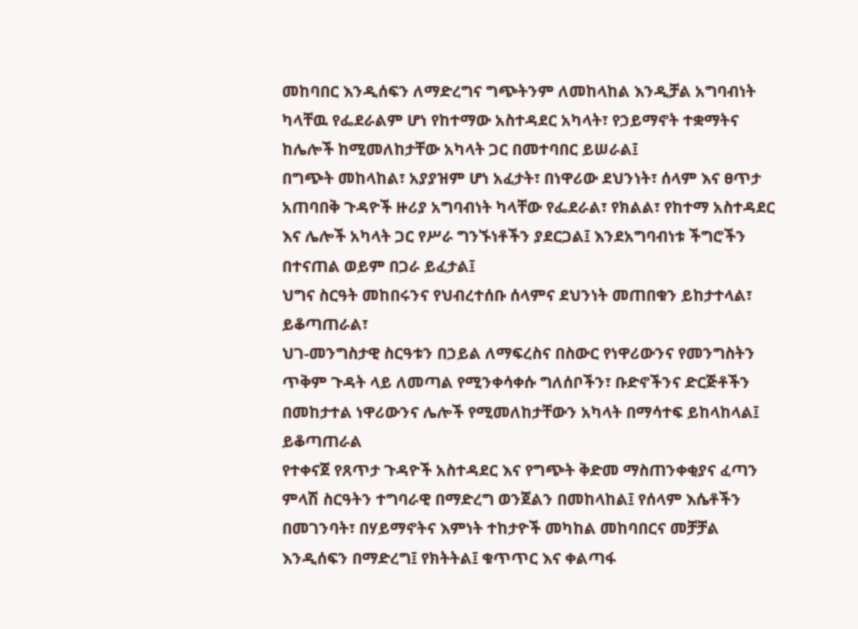መከባበር እንዲሰፍን ለማድረግና ግጭትንም ለመከላከል እንዲቻል አግባብነት ካላቸዉ የፌደራልም ሆነ የከተማው አስተዳደር አካላት፣ የኃይማኖት ተቋማትና ከሌሎች ከሚመለከታቸው አካላት ጋር በመተባበር ይሠራል፤
በግጭት መከላከል፣ አያያዝም ሆነ አፈታት፣ በነዋሪው ደህንነት፣ ሰላም እና ፀጥታ አጠባበቅ ጉዳዮች ዙሪያ አግባብነት ካላቸው የፌደራል፣ የክልል፣ የከተማ አስተዳደር እና ሌሎች አካላት ጋር የሥራ ግንኙነቶችን ያደርጋል፤ እንደአግባብነቱ ችግሮችን በተናጠል ወይም በጋራ ይፈታል፤
ህግና ስርዓት መከበሩንና የህብረተሰቡ ሰላምና ደህንነት መጠበቁን ይከታተላል፣ ይቆጣጠራል፣
ህገ-መንግስታዊ ስርዓቱን በኃይል ለማፍረስና በስውር የነዋሪውንና የመንግስትን ጥቅም ጉዳት ላይ ለመጣል የሚንቀሳቀሱ ግለሰቦችን፣ ቡድኖችንና ድርጅቶችን በመከታተል ነዋሪውንና ሌሎች የሚመለከታቸውን አካላት በማሳተፍ ይከላከላል፤ ይቆጣጠራል
የተቀናጀ የጸጥታ ጉዳዮች አስተዳደር እና የግጭት ቅድመ ማስጠንቀቂያና ፈጣን ምላሽ ስርዓትን ተግባራዊ በማድረግ ወንጀልን በመከላከል፤ የሰላም እሴቶችን በመገንባት፣ በሃይማኖትና እምነት ተከታዮች መካከል መከባበርና መቻቻል እንዲሰፍን በማድረግ፤ የክትትል፤ ቁጥጥር እና ቀልጣፋ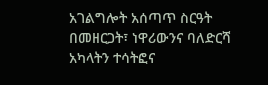አገልግሎት አሰጣጥ ስርዓት በመዘርጋት፣ ነዋሪውንና ባለድርሻ አካላትን ተሳትፎና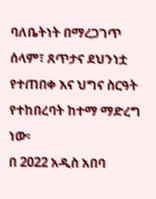ባለቤትነት በማረጋገጥ ሰላም፣ ጸጥታና ደህንነቷ የተጠበቀ እና ህግና ስርዓት የተከበረባት ከተማ ማድረግ ነው፡
በ 2022 አዲስ አበባ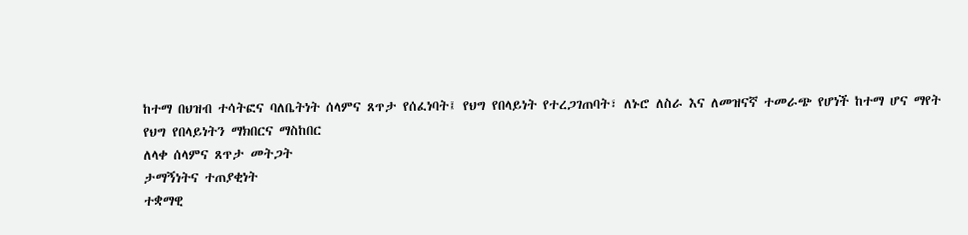ከተማ በህዝብ ተሳትፎና ባለቤትነት ሰላምና ጸጥታ የሰፈነባት፤ የህግ የበላይነት የተረጋገጠባት፣ ለኑሮ ለስራ እና ለመዝናኛ ተመራጭ የሆነች ከተማ ሆና ማየት
የህግ የበላይነትን ማክበርና ማስከበር
ለላቀ ሰላምና ጸጥታ መትጋት
ታማኝነትና ተጠያቂነት
ተቋማዊ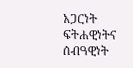አጋርነት
ፍትሐዊነትና ሰብዓዊነት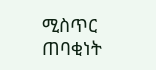ሚስጥር ጠባቂነት